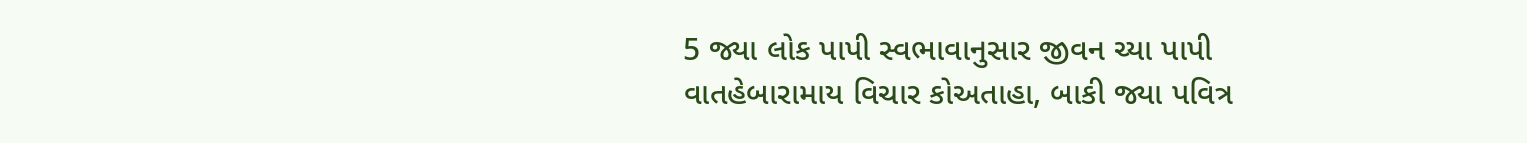5 જ્યા લોક પાપી સ્વભાવાનુસાર જીવન ચ્યા પાપી વાતહેબારામાય વિચાર કોઅતાહા, બાકી જ્યા પવિત્ર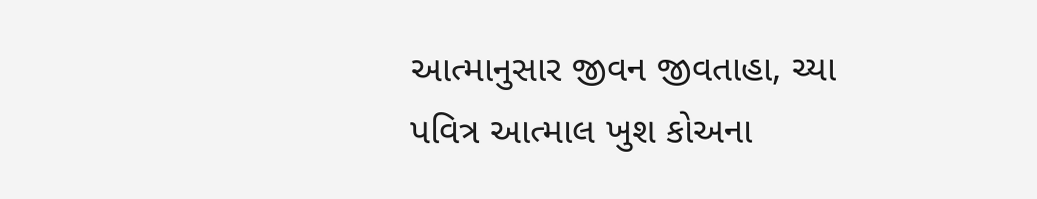આત્માનુસાર જીવન જીવતાહા, ચ્યા પવિત્ર આત્માલ ખુશ કોઅના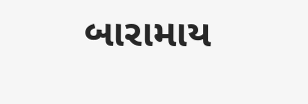બારામાય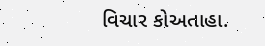વિચાર કોઅતાહા.